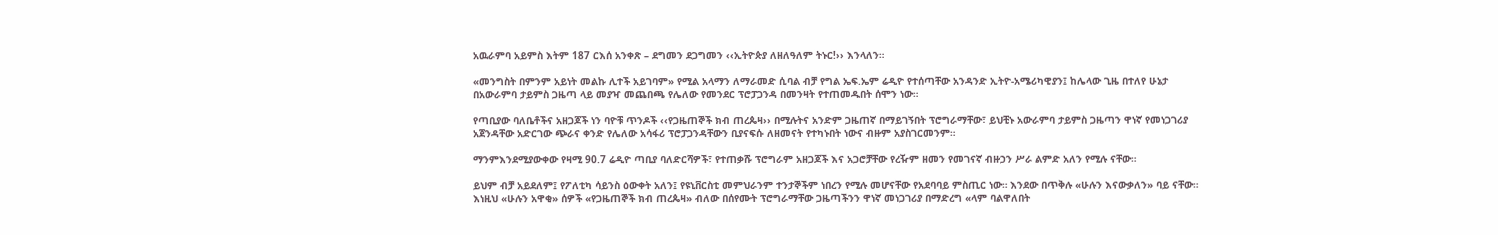አዉራምባ አይምስ እትም 187 ርእሰ አንቀጽ – ደግመን ደጋግመን ‹‹ኢትዮጵያ ለዘለዓለም ትኑር!›› እንላለን።

«መንግስት በምንም አይነት መልኩ ሊተች አይገባም» የሚል አላማን ለማራመድ ሲባል ብቻ የግል ኤፍ.ኤም ሬዲዮ የተሰጣቸው አንዳንድ ኢትዮ-አሜሪካዊያን፤ ከሌላው ጊዜ በተለየ ሁኔታ በአውራምባ ታይምስ ጋዜጣ ላይ መያዣ መጨበጫ የሌለው የመንደር ፕሮፓጋንዳ በመንዛት የተጠመዱበት ሰሞን ነው።

የጣቢያው ባለቤቶችና አዘጋጆች ነን ባዮቹ ጥንዶች ‹‹የጋዜጠኞች ክብ ጠረጴዛ›› በሚሉትና አንድም ጋዜጠኛ በማይገኝበት ፕሮግራማቸው፣ ይህቺኑ አውራምባ ታይምስ ጋዜጣን ዋነኛ የመነጋገሪያ አጀንዳቸው አድርገው ጭራና ቀንድ የሌለው አሳፋሪ ፕሮፓጋንዳቸውን ቢያናፍሱ ለዘመናት የተካኑበት ነውና ብዙም አያስገርመንም።

ማንምእንደሚያውቀው የዛሚ 90.7 ሬዲዮ ጣቢያ ባለድርሻዎች፣ የተጠቃሹ ፕሮግራም አዘጋጆች እና አጋሮቻቸው የረዥም ዘመን የመገናኛ ብዙኃን ሥራ ልምድ አለን የሚሉ ናቸው።

ይህም ብቻ አይደለም፤ የፖለቲካ ሳይንስ ዕውቀት አለን፤ የዩኒቨርስቲ መምህራንም ተንታኞችም ነበረን የሚሉ መሆናቸው የአደባባይ ምስጢር ነው። እንደው በጥቅሉ «ሁሉን እናውቃለን» ባይ ናቸው። እነዚህ «ሁሉን አዋቂ» ሰዎች «የጋዜጠኞች ክብ ጠረጴዛ» ብለው በሰየሙት ፕሮግራማቸው ጋዜጣችንን ዋነኛ መነጋገሪያ በማድረግ «ላም ባልዋለበት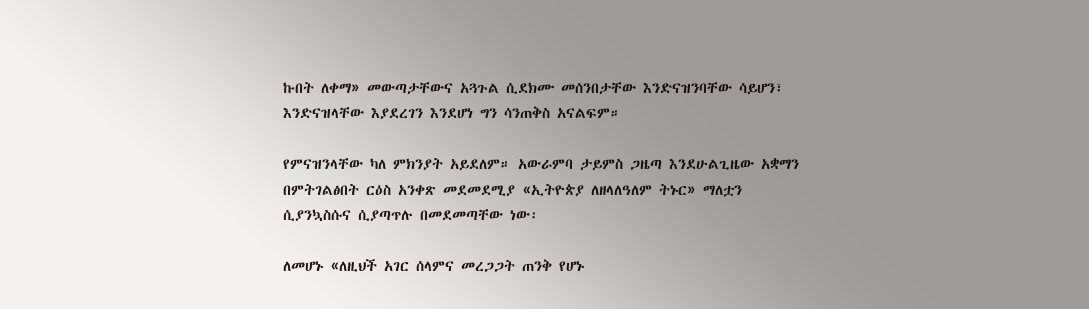ኩበት ለቀማ» መውጣታቸውና አጓጉል ሲደክሙ መሰንበታቸው እንድናዝንባቸው ሳይሆን፣ እንድናዝላቸው እያደረገን እንደሆነ ግን ሳንጠቅስ አናልፍም።

የምናዝንላቸው ካለ ምክንያት አይደለም። አውራምባ ታይምስ ጋዜጣ እንደሁልጊዜው አቋማን በምትገልፅበት ርዕስ አንቀጽ መደመደሚያ «ኢትዮጵያ ለዘላለዓለም ትኑር» ማለቷን ሲያንኳስሱና ሲያጣጥሉ በመደመጣቸው ነው፡

ለመሆኑ «ለዚህች አገር ሰላምና መረጋጋት ጠንቅ የሆኑ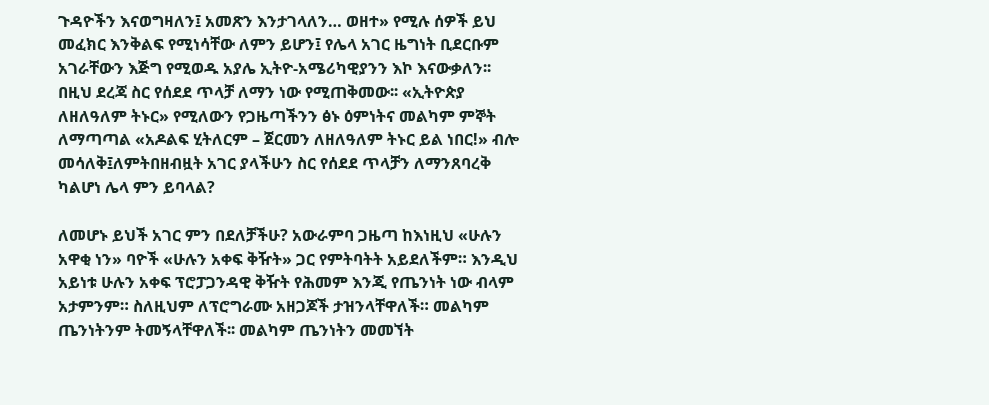ጉዳዮችን እናወግዛለን፤ አመጽን እንታገላለን… ወዘተ» የሚሉ ሰዎች ይህ መፈክር እንቅልፍ የሚነሳቸው ለምን ይሆን፤ የሌላ አገር ዜግነት ቢደርቡም አገራቸውን እጅግ የሚወዱ አያሌ ኢትዮ-አሜሪካዊያንን እኮ እናውቃለን፡፡ በዚህ ደረጃ ስር የሰደደ ጥላቻ ለማን ነው የሚጠቅመው፡፡ «ኢትዮጵያ ለዘለዓለም ትኑር» የሚለውን የጋዜጣችንን ፅኑ ዕምነትና መልካም ምኞት ለማጣጣል «አዶልፍ ሂትለርም – ጀርመን ለዘለዓለም ትኑር ይል ነበር!» ብሎ መሳለቅ፤ለምትበዘብዟት አገር ያላችሁን ስር የሰደደ ጥላቻን ለማንጸባረቅ ካልሆነ ሌላ ምን ይባላል?

ለመሆኑ ይህች አገር ምን በደለቻችሁ? አውራምባ ጋዜጣ ከእነዚህ «ሁሉን አዋቂ ነን» ባዮች «ሁሉን አቀፍ ቅዥት» ጋር የምትባትት አይደለችም። እንዲህ አይነቱ ሁሉን አቀፍ ፕሮፓጋንዳዊ ቅዥት የሕመም እንጂ የጤንነት ነው ብላም አታምንም። ስለዚህም ለፕሮግራሙ አዘጋጆች ታዝንላቸዋለች። መልካም ጤንነትንም ትመኝላቸዋለች፡፡ መልካም ጤንነትን መመኘት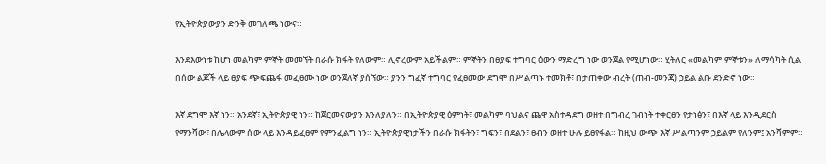የኢትዮጵያውያን ድንቅ መገለጫ ነውና።

እንደእውነቱ ከሆነ መልካም ምኞት መመኘት በራሱ ክፋት የለውም። ሊኖረውም አይችልም። ምኞትን በፀያፍ ተግባር ዕውን ማድረግ ነው ወንጀል የሚሆነው። ሂትለር «መልካም ምኞቱን» ለማሳካት ሲል በሰው ልጆች ላይ ፀያፍ ጭፍጨፋ መፈፀሙ ነው ወንጀለኛ ያሰኘው። ያንን ግፈኛ ተግባር የፈፀመው ደግሞ በሥልጣኑ ተመክቶ፣ በታጠቀው ብረት (ጠብ-መንጃ) ኃይል ልቡ ደንድኖ ነው።

እኛ ደግሞ እኛ ነን። አንደኛ፣ ኢትዮጵያዊ ነን። ከጀርመናውያን እንለያለን። በኢትዮጵያዊ ዕምነት፣ መልካም ባህልና ጨዋ አስተዳደግ ወዘተ በግብረ ገብነት ተቀርፀን የታነፅን፣ በእኛ ላይ እንዲደርስ የማንሻው፣ በሌላውም ሰው ላይ እንዳይፈፀም የምንፈልግ ነን። ኢትዮጵያዊነታችን በራሱ ክፋትን፣ ግፍን፣ በደልን፣ ፀብን ወዘተ ሁሉ ይፀየፋል። ከዚህ ውጭ እኛ ሥልጣንም ኃይልም የለንም፤ አንሻምም።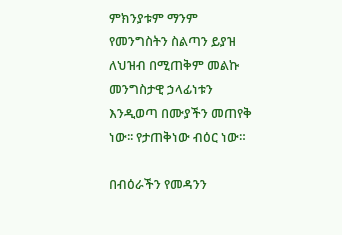ምክንያቱም ማንም የመንግስትን ስልጣን ይያዝ ለህዝብ በሚጠቅም መልኩ መንግስታዊ ኃላፊነቱን እንዲወጣ በሙያችን መጠየቅ ነው፡፡ የታጠቅነው ብዕር ነው።

በብዕራችን የመዳንን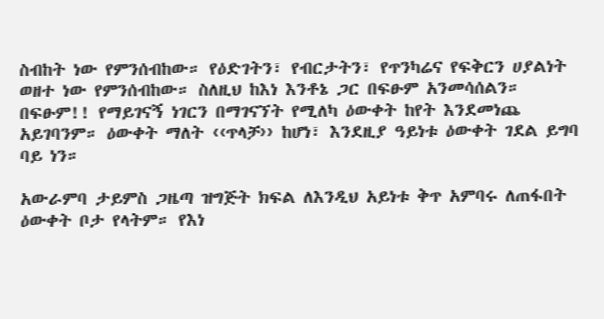ስብከት ነው የምንሰብከው። የዕድገትን፣ የብርታትን፣ የጥንካሬና የፍቅርን ሀያልነት ወዘተ ነው የምንሰብከው። ስለዚህ ከእነ እንቶኔ ጋር በፍፁም አንመሳሰልን። በፍፁም!! የማይገናኝ ነገርን በማገናኘት የሚለካ ዕውቀት ከየት እንደመነጨ አይገባንም። ዕውቀት ማለት ‹‹ጥላቻ›› ከሆነ፣ እንደዚያ ዓይነቱ ዕውቀት ገደል ይግባ ባይ ነን።

አውራምባ ታይምስ ጋዜጣ ዝግጅት ክፍል ለእንዲህ አይነቱ ቅጥ አምባሩ ለጠፋበት ዕውቀት ቦታ የላትም። የእነ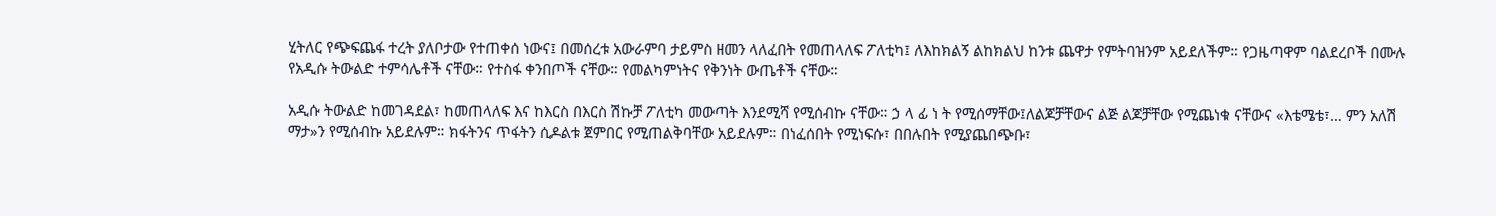ሂትለር የጭፍጨፋ ተረት ያለቦታው የተጠቀሰ ነውና፤ በመሰረቱ አውራምባ ታይምስ ዘመን ላለፈበት የመጠላለፍ ፖለቲካ፤ ለእከክልኝ ልከክልህ ከንቱ ጨዋታ የምትባዝንም አይደለችም። የጋዜጣዋም ባልደረቦች በሙሉ የአዲሱ ትውልድ ተምሳሌቶች ናቸው። የተስፋ ቀንበጦች ናቸው። የመልካምነትና የቅንነት ውጤቶች ናቸው።

አዲሱ ትውልድ ከመገዳደል፣ ከመጠላለፍ እና ከእርስ በእርስ ሽኩቻ ፖለቲካ መውጣት እንደሚሻ የሚሰብኩ ናቸው። ኃ ላ ፊ ነ ት የሚሰማቸው፤ለልጆቻቸውና ልጅ ልጆቻቸው የሚጨነቁ ናቸውና «እቴሜቴ፣… ምን አለሽ ማታ»ን የሚሰብኩ አይደሉም። ክፋትንና ጥፋትን ሲዶልቱ ጀምበር የሚጠልቅባቸው አይደሉም። በነፈሰበት የሚነፍሱ፣ በበሉበት የሚያጨበጭቡ፣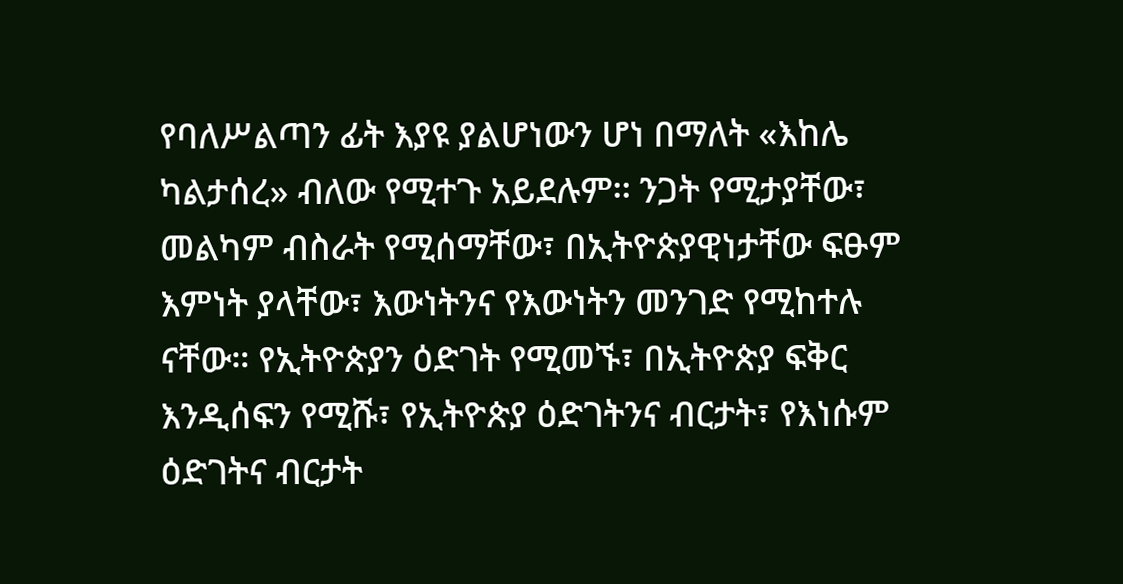የባለሥልጣን ፊት እያዩ ያልሆነውን ሆነ በማለት «እከሌ ካልታሰረ» ብለው የሚተጉ አይደሉም፡፡ ንጋት የሚታያቸው፣ መልካም ብስራት የሚሰማቸው፣ በኢትዮጵያዊነታቸው ፍፁም እምነት ያላቸው፣ እውነትንና የእውነትን መንገድ የሚከተሉ ናቸው። የኢትዮጵያን ዕድገት የሚመኙ፣ በኢትዮጵያ ፍቅር እንዲሰፍን የሚሹ፣ የኢትዮጵያ ዕድገትንና ብርታት፣ የእነሱም ዕድገትና ብርታት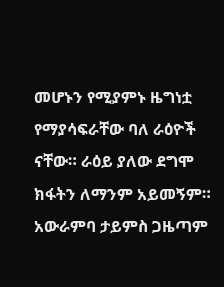መሆኑን የሚያምኑ ዜግነቷ የማያሳፍራቸው ባለ ራዕዮች ናቸው። ራዕይ ያለው ደግሞ ክፋትን ለማንም አይመኝም። አውራምባ ታይምስ ጋዜጣም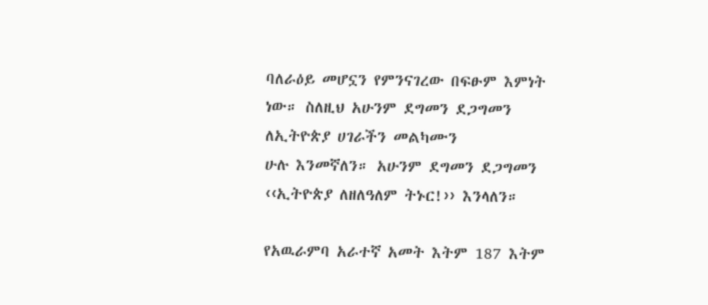ባለራዕይ መሆኗን የምንናገረው በፍፁም እምነት ነው። ስለዚህ አሁንም ደግመን ደጋግመን ለኢትዮጵያ ሀገራችን መልካሙን
ሁሉ እንመኛለን። አሁንም ደግመን ደጋግመን ‹‹ኢትዮጵያ ለዘለዓለም ትኑር!›› እንላለን።

የአዉራምባ አራተኛ አመት እትም 187 እትም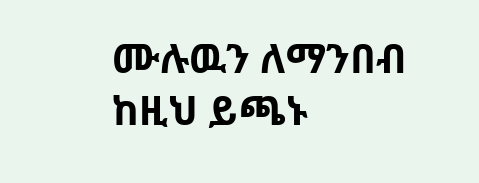ሙሉዉን ለማንበብ ከዚህ ይጫኑ